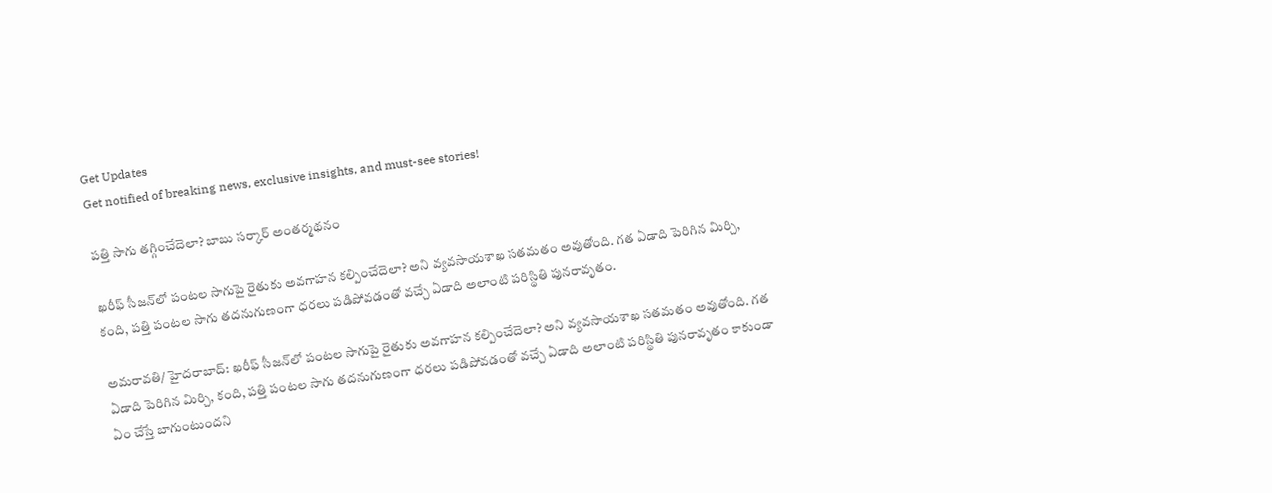Get Updates
Get notified of breaking news, exclusive insights, and must-see stories!

పత్తి సాగు తగ్గించేదెలా? బాబు సర్కార్ అంతర్మథనం

ఖరీఫ్‌ సీజన్‌లో పంటల సాగుపై రైతుకు అవగాహన కల్పించేదెలా? అని వ్యవసాయశాఖ సతమతం అవుతోంది. గత ఏడాది పెరిగిన మిర్చి, కంది, పత్తి పంటల సాగు తదనుగుణంగా ధరలు పడిపోవడంతో వచ్చే ఏడాది అలాంటి పరిస్థితి పునరావృతం.

అమరావతి/ హైదరాబాద్: ఖరీఫ్‌ సీజన్‌లో పంటల సాగుపై రైతుకు అవగాహన కల్పించేదెలా? అని వ్యవసాయశాఖ సతమతం అవుతోంది. గత ఏడాది పెరిగిన మిర్చి, కంది, పత్తి పంటల సాగు తదనుగుణంగా ధరలు పడిపోవడంతో వచ్చే ఏడాది అలాంటి పరిస్థితి పునరావృతం కాకుండా ఏం చేస్తే బాగుంటుందని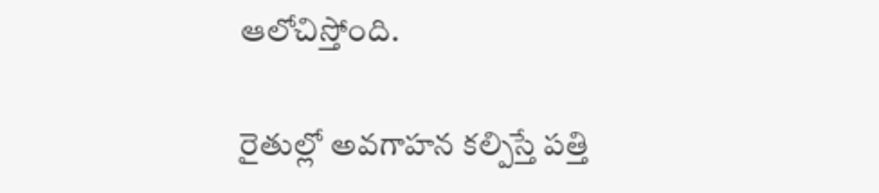ఆలోచిస్తోంది.

రైతుల్లో అవగాహన కల్పిస్తే పత్తి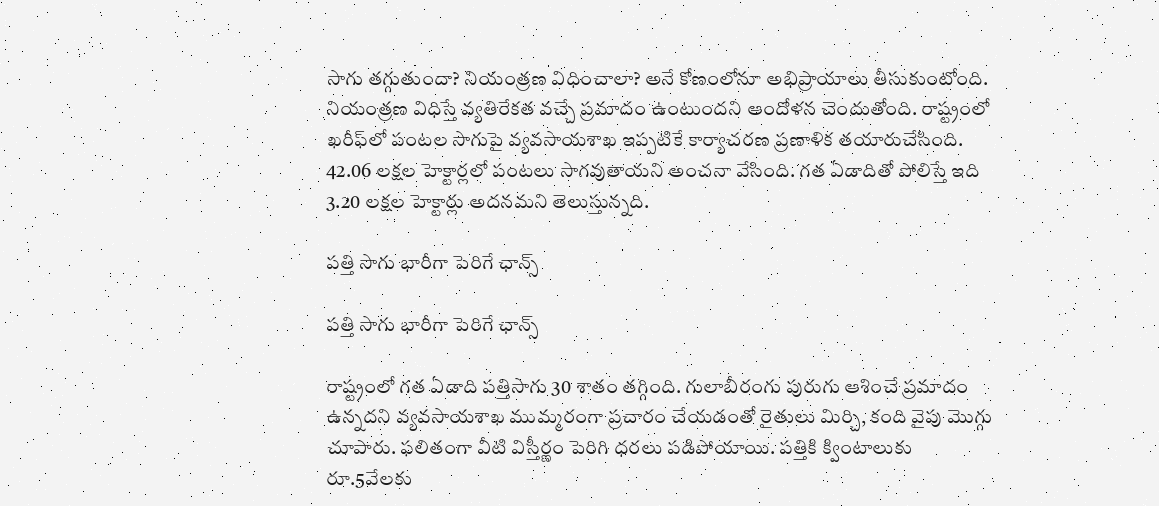సాగు తగ్గుతుందా? నియంత్రణ విధించాలా? అనే కోణంలోనూ అభిప్రాయాలు తీసుకుంటోంది. నియంత్రణ విధిస్తే వ్యతిరేకత వచ్చే ప్రమాదం ఉంటుందని ఆందోళన చెందుతోంది. రాష్ట్రంలో ఖరీఫ్‌లో పంటల సాగుపై వ్యవసాయశాఖ ఇప్పటికే కార్యాచరణ ప్రణాళిక తయారుచేసింది. 42.06 లక్షల హెక్టార్లలో పంటలు సాగవుతాయని అంచనా వేసింది. గత ఏడాదితో పోలిస్తే ఇది 3.20 లక్షల హెక్టార్లు అదనమని తెలుస్తున్నది.

పత్తి సాగు భారీగా పెరిగే ఛాన్స్

పత్తి సాగు భారీగా పెరిగే ఛాన్స్

రాష్ట్రంలో గత ఏడాది పత్తిసాగు 30 శాతం తగ్గింది. గులాబీరంగు పురుగు ఆశించే ప్రమాదం ఉన్నదని వ్యవసాయశాఖ ముమ్మరంగా ప్రచారం చేయడంతో రైతులు మిర్చి, కంది వైపు మొగ్గు చూపారు. ఫలితంగా వీటి విస్తీర్ణం పెరిగి ధరలు పడిపోయాయి. పత్తికి క్వింటాలుకు రూ.5వేలకు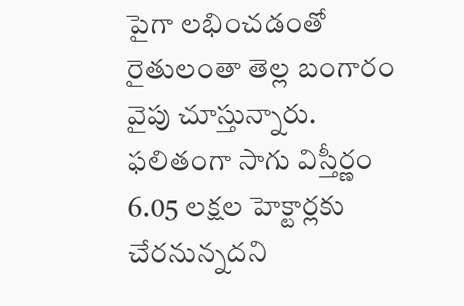పైగా లభించడంతో రైతులంతా తెల్ల బంగారం వైపు చూస్తున్నారు. ఫలితంగా సాగు విస్తీర్ణం 6.05 లక్షల హెక్టార్లకు చేరనున్నదని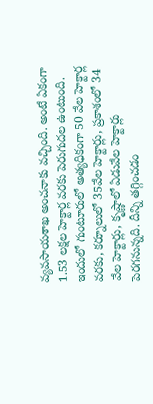వ్యవసాయశాఖ అంచనాకు వచ్చింది. అంటే ఏకంగా 1.53 లక్షల హెక్టార్ల వరకు పెరుగుదల ఉంటుంది. ఇందులో గుంటూరులో అత్యధికంగా 50 వేల హెక్టార్ల వరకు, కర్నూలులో 35వేల హెక్టార్లు, ప్రకాశంలో 34 వేల హెక్టార్లు, కృష్ణాలో ఏడువేల హెక్టార్లు పెరగనున్నది. దీన్ని తగ్గించడం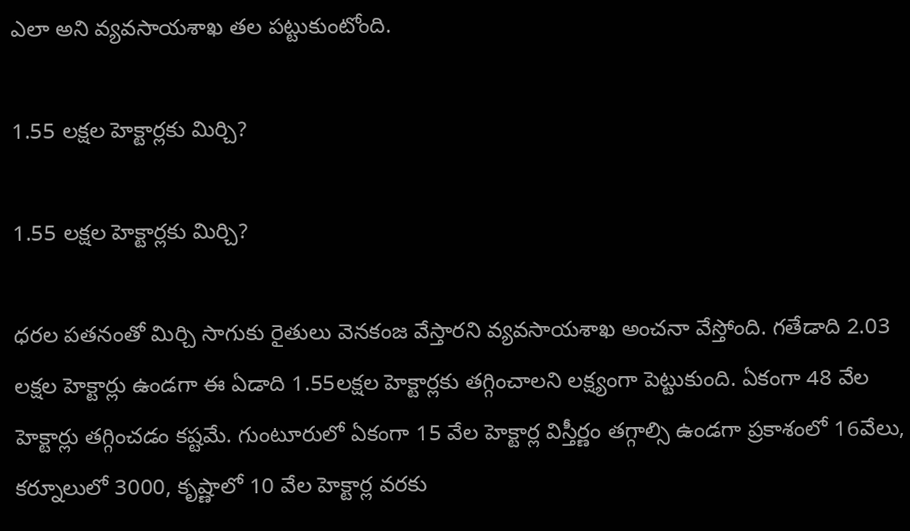ఎలా అని వ్యవసాయశాఖ తల పట్టుకుంటోంది.

1.55 లక్షల హెక్టార్లకు మిర్చి?

1.55 లక్షల హెక్టార్లకు మిర్చి?

ధరల పతనంతో మిర్చి సాగుకు రైతులు వెనకంజ వేస్తారని వ్యవసాయశాఖ అంచనా వేస్తోంది. గతేడాది 2.03 లక్షల హెక్టార్లు ఉండగా ఈ ఏడాది 1.55లక్షల హెక్టార్లకు తగ్గించాలని లక్ష్యంగా పెట్టుకుంది. ఏకంగా 48 వేల హెక్టార్లు తగ్గించడం కష్టమే. గుంటూరులో ఏకంగా 15 వేల హెక్టార్ల విస్తీర్ణం తగ్గాల్సి ఉండగా ప్రకాశంలో 16వేలు, కర్నూలులో 3000, కృష్ణాలో 10 వేల హెక్టార్ల వరకు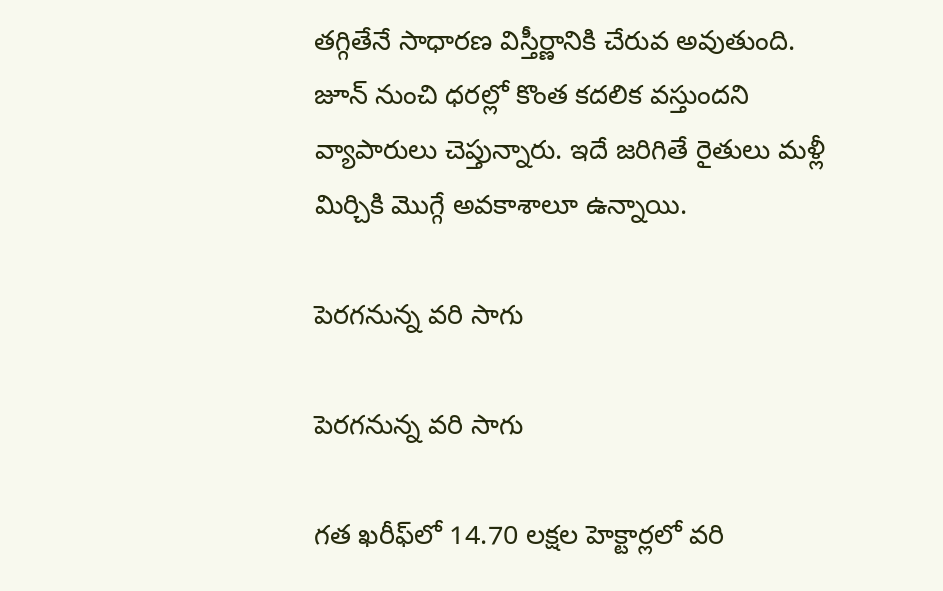తగ్గితేనే సాధారణ విస్తీర్ణానికి చేరువ అవుతుంది. జూన్‌ నుంచి ధరల్లో కొంత కదలిక వస్తుందని వ్యాపారులు చెప్తున్నారు. ఇదే జరిగితే రైతులు మళ్లీ మిర్చికి మొగ్గే అవకాశాలూ ఉన్నాయి.

పెరగనున్న వరి సాగు

పెరగనున్న వరి సాగు

గత ఖరీఫ్‌లో 14.70 లక్షల హెక్టార్లలో వరి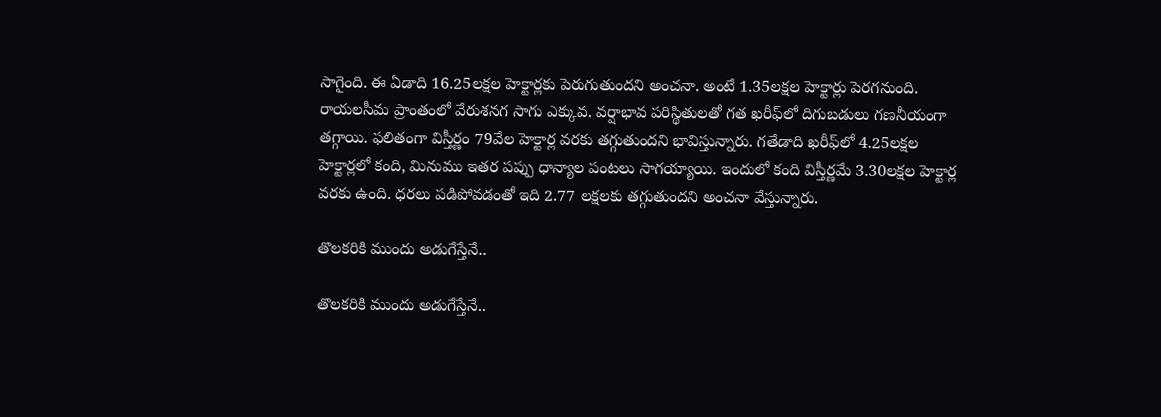సాగైంది. ఈ ఏడాది 16.25లక్షల హెక్టార్లకు పెరుగుతుందని అంచనా. అంటే 1.35లక్షల హెక్టార్లు పెరగనుంది. రాయలసీమ ప్రాంతంలో వేరుశనగ సాగు ఎక్కువ. వర్షాభావ పరిస్థితులతో గత ఖరీఫ్‌లో దిగుబడులు గణనీయంగా తగ్గాయి. ఫలితంగా విస్తీర్ణం 79వేల హెక్టార్ల వరకు తగ్గుతుందని భావిస్తున్నారు. గతేడాది ఖరీఫ్‌లో 4.25లక్షల హెక్టార్లలో కంది, మినుము ఇతర పప్పు ధాన్యాల పంటలు సాగయ్యాయి. ఇందులో కంది విస్తీర్ణమే 3.30లక్షల హెక్టార్ల వరకు ఉంది. ధరలు పడిపోవడంతో ఇది 2.77 లక్షలకు తగ్గుతుందని అంచనా వేస్తున్నారు.

తొలకరికి ముందు అడుగేస్తేనే..

తొలకరికి ముందు అడుగేస్తేనే..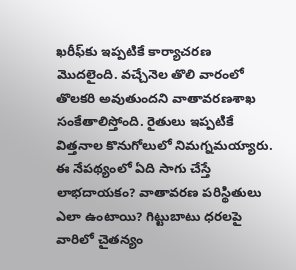ఖరీఫ్‌కు ఇప్పటికే కార్యాచరణ మొదలైంది. వచ్చేనెల తొలి వారంలో తొలకరి అవుతుందని వాతావరణశాఖ సంకేతాలిస్తోంది. రైతులు ఇప్పటికే విత్తనాల కొనుగోలులో నిమగ్నమయ్యారు. ఈ నేపథ్యంలో ఏది సాగు చేస్తే లాభదాయకం? వాతావరణ పరిస్థితులు ఎలా ఉంటాయి? గిట్టుబాటు ధరలపై వారిలో చైతన్యం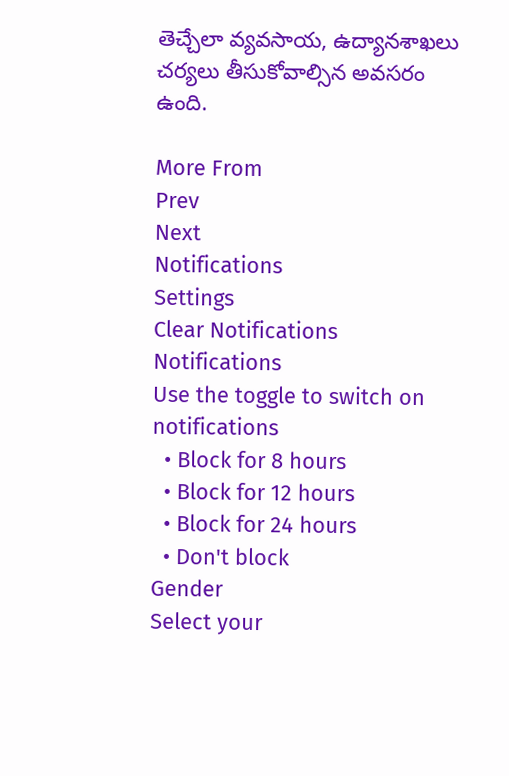తెచ్చేలా వ్యవసాయ, ఉద్యానశాఖలు చర్యలు తీసుకోవాల్సిన అవసరం ఉంది.

More From
Prev
Next
Notifications
Settings
Clear Notifications
Notifications
Use the toggle to switch on notifications
  • Block for 8 hours
  • Block for 12 hours
  • Block for 24 hours
  • Don't block
Gender
Select your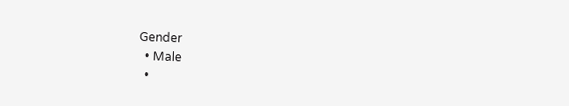Gender
  • Male
  •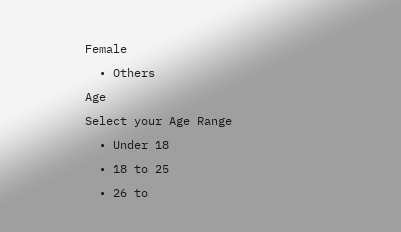Female
  • Others
Age
Select your Age Range
  • Under 18
  • 18 to 25
  • 26 to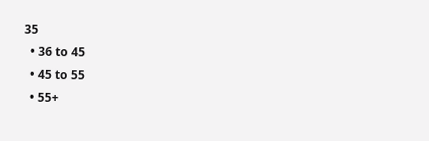35
  • 36 to 45
  • 45 to 55
  • 55+